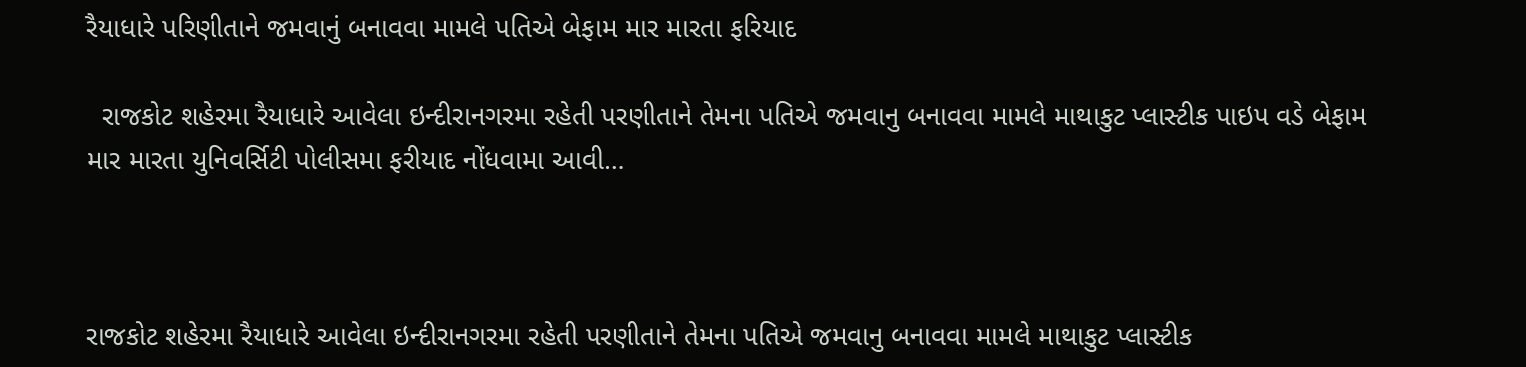રૈયાધારે પરિણીતાને જમવાનું બનાવવા મામલે પતિએ બેફામ માર મારતા ફરિયાદ

  રાજકોટ શહેરમા રૈયાધારે આવેલા ઇન્દીરાનગરમા રહેતી પરણીતાને તેમના પતિએ જમવાનુ બનાવવા મામલે માથાકુટ પ્લાસ્ટીક પાઇપ વડે બેફામ માર મારતા યુનિવર્સિટી પોલીસમા ફરીયાદ નોંધવામા આવી…



રાજકોટ શહેરમા રૈયાધારે આવેલા ઇન્દીરાનગરમા રહેતી પરણીતાને તેમના પતિએ જમવાનુ બનાવવા મામલે માથાકુટ પ્લાસ્ટીક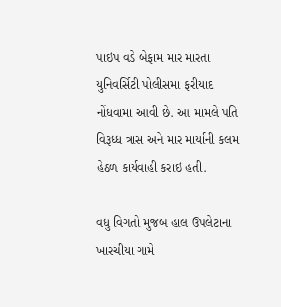પાઇપ વડે બેફામ માર મારતા યુનિવર્સિટી પોલીસમા ફરીયાદ નોંધવામા આવી છે. આ મામલે પતિ વિરૂધ્ધ ત્રાસ અને માર માર્યાની કલમ હેઠળ કાર્યવાહી કરાઇ હતી.

વધુ વિગતો મુજબ હાલ ઉપલેટાના ખારચીયા ગામે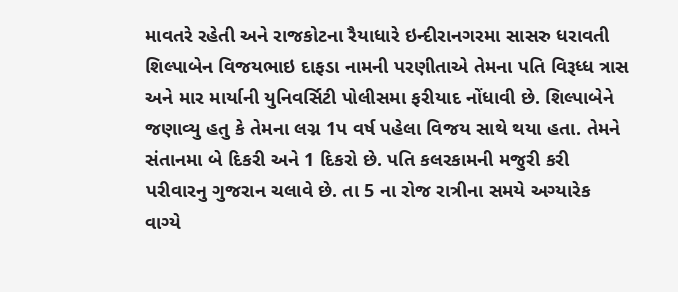માવતરે રહેતી અને રાજકોટના રૈયાધારે ઇન્દીરાનગરમા સાસરુ ધરાવતી શિલ્પાબેન વિજયભાઇ દાફડા નામની પરણીતાએ તેમના પતિ વિરૂધ્ધ ત્રાસ અને માર માર્યાની યુનિવર્સિટી પોલીસમા ફરીયાદ નોંધાવી છે. શિલ્પાબેને જણાવ્યુ હતુ કે તેમના લગ્ન 1પ વર્ષ પહેલા વિજય સાથે થયા હતા. તેમને સંતાનમા બે દિકરી અને 1 દિકરો છે. પતિ કલરકામની મજુરી કરી પરીવારનુ ગુજરાન ચલાવે છે. તા 5 ના રોજ રાત્રીના સમયે અગ્યારેક વાગ્યે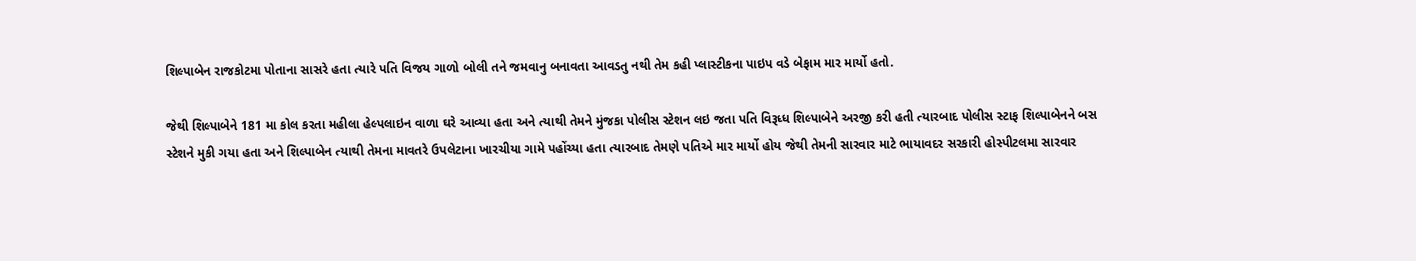શિલ્પાબેન રાજકોટમા પોતાના સાસરે હતા ત્યારે પતિ વિજય ગાળો બોલી તને જમવાનુ બનાવતા આવડતુ નથી તેમ કહી પ્લાસ્ટીકના પાઇપ વડે બેફામ માર માર્યો હતો.

જેથી શિલ્પાબેને 181 મા કોલ કરતા મહીલા હેલ્પલાઇન વાળા ઘરે આવ્યા હતા અને ત્યાથી તેમને મુંજકા પોલીસ સ્ટેશન લઇ જતા પતિ વિરૂધ્ધ શિલ્પાબેને અરજી કરી હતી ત્યારબાદ પોલીસ સ્ટાફ શિલ્પાબેનને બસ સ્ટેશને મુકી ગયા હતા અને શિલ્પાબેન ત્યાથી તેમના માવતરે ઉપલેટાના ખારચીયા ગામે પહોંચ્યા હતા ત્યારબાદ તેમણે પતિએ માર માર્યો હોય જેથી તેમની સારવાર માટે ભાયાવદર સરકારી હોસ્પીટલમા સારવાર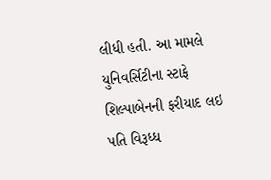લીધી હતી. આ મામલે યુનિવર્સિટીના સ્ટાફે શિલ્પાબેનની ફરીયાદ લઇ પતિ વિરૂધ્ધ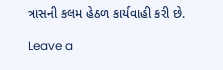ત્રાસની કલમ હેઠળ કાર્યવાહી કરી છે.

Leave a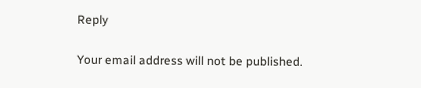Reply

Your email address will not be published.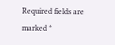Required fields are marked *